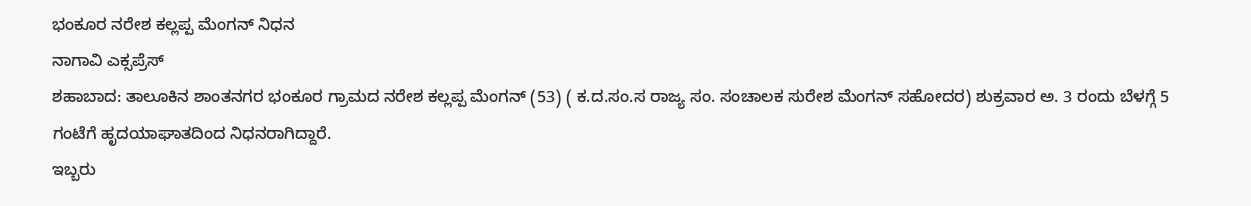ಭಂಕೂರ ನರೇಶ ಕಲ್ಲಪ್ಪ ಮೆಂಗನ್ ನಿಧನ
ನಾಗಾವಿ ಎಕ್ಸಪ್ರೆಸ್
ಶಹಾಬಾದ: ತಾಲೂಕಿನ ಶಾಂತನಗರ ಭಂಕೂರ ಗ್ರಾಮದ ನರೇಶ ಕಲ್ಲಪ್ಪ ಮೆಂಗನ್ (53) ( ಕ.ದ.ಸಂ.ಸ ರಾಜ್ಯ ಸಂ. ಸಂಚಾಲಕ ಸುರೇಶ ಮೆಂಗನ್ ಸಹೋದರ) ಶುಕ್ರವಾರ ಅ. 3 ರಂದು ಬೆಳಗ್ಗೆ 5 ಗಂಟೆಗೆ ಹೃದಯಾಘಾತದಿಂದ ನಿಧನರಾಗಿದ್ದಾರೆ.
ಇಬ್ಬರು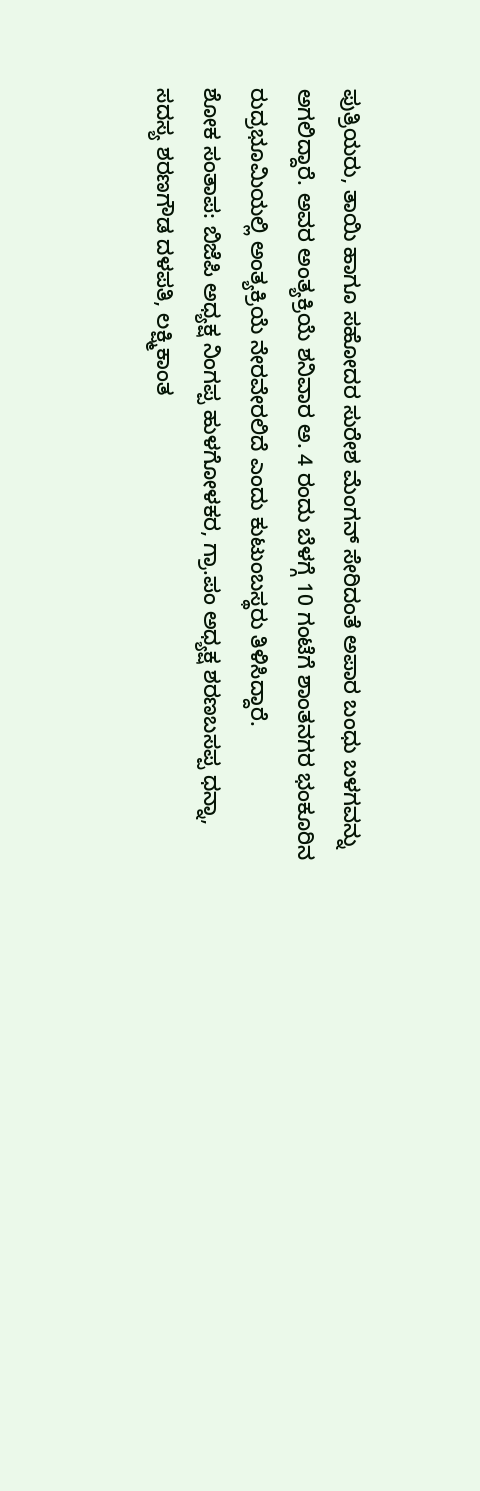ಪುತ್ರಿಯರು, ತಾಯಿ ಹಾಗೂ ಸಹೋದರ ಸುರೇಶ ಮೆಂಗನ್ ಸೇರಿದಂತೆ ಅಪಾರ ಬಂಧು ಬಳಗವನ್ನು ಅಗಲಿದ್ದಾರೆ. ಅವರ ಅಂತ್ಯಕ್ರಿಯೆ ಶನಿವಾರ ಅ. 4 ರಂದು ಬೆಳಗ್ಗೆ 10 ಗಂಟೆಗೆ ಶಾಂತನಗರ ಭಂಕೂರಿನ ರುದ್ರಭೂಮಿಯಲ್ಲಿ ಅಂತ್ಯಕ್ರಿಯೆ ನೇರವೇರಲಿದೆ ಎಂದು ಕುಟುಂಬಸ್ಥರು ತಿಳಿಸಿದ್ದಾರೆ.
ಶೋಕ ಸಂತಾಪ: ಬಿಜೆಪಿ ಅಧ್ಯಕ್ಷ ನಿಂಗಪ್ಪ ಹುಳಗೋಳಕರ, ಗ್ರಾ.ಪಂ ಅಧ್ಯಕ್ಷ ಶರಣಬಸಪ್ಪ ಧನ್ನಾ, ಸದಸ್ಯ ಶರಣಗೌಡ ದಳಪತಿ, ಲಕ್ಷ್ಮಿಕಾಂತ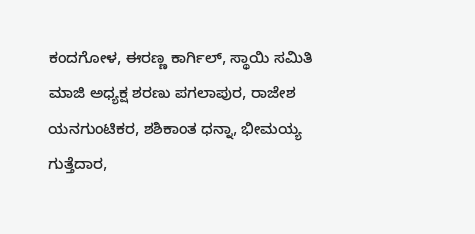ಕಂದಗೋಳ, ಈರಣ್ಣ ಕಾರ್ಗಿಲ್, ಸ್ಥಾಯಿ ಸಮಿತಿ ಮಾಜಿ ಅಧ್ಯಕ್ಷ ಶರಣು ಪಗಲಾಪುರ, ರಾಜೇಶ ಯನಗುಂಟಿಕರ, ಶಶಿಕಾಂತ ಧನ್ನಾ, ಭೀಮಯ್ಯ ಗುತ್ತೆದಾರ,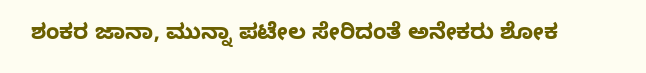ಶಂಕರ ಜಾನಾ, ಮುನ್ನಾ ಪಟೇಲ ಸೇರಿದಂತೆ ಅನೇಕರು ಶೋಕ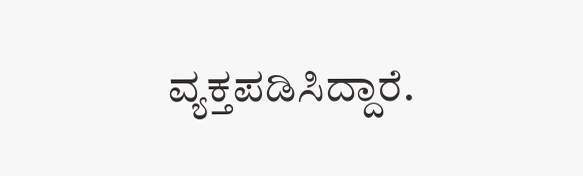ವ್ಯಕ್ತಪಡಿಸಿದ್ದಾರೆ.